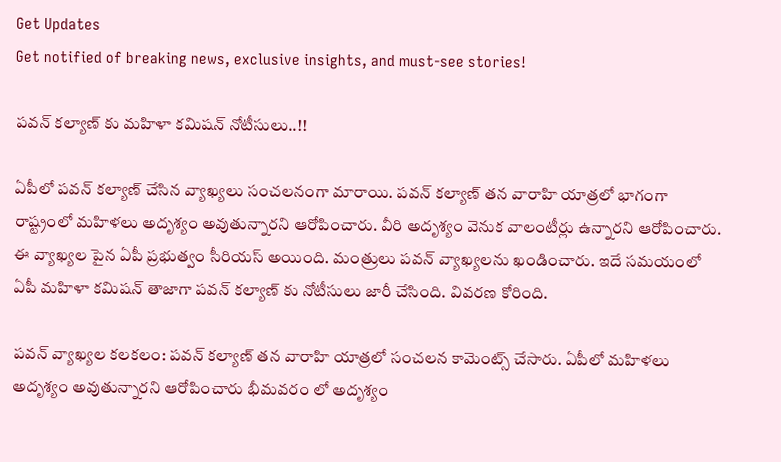Get Updates
Get notified of breaking news, exclusive insights, and must-see stories!

పవన్ కల్యాణ్ కు మహిళా కమిషన్ నోటీసులు..!!

ఏపీలో పవన్ కల్యాణ్ చేసిన వ్యాఖ్యలు సంచలనంగా మారాయి. పవన్ కల్యాణ్ తన వారాహి యాత్రలో భాగంగా రాష్ట్రంలో మహిళలు అదృశ్యం అవుతున్నారని ఆరోపించారు. వీరి అదృశ్యం వెనుక వాలంటీర్లు ఉన్నారని ఆరోపించారు. ఈ వ్యాఖ్యల పైన ఏపీ ప్రభుత్వం సీరియస్ అయింది. మంత్రులు పవన్ వ్యాఖ్యలను ఖండించారు. ఇదే సమయంలో ఏపీ మహిళా కమిషన్ తాజాగా పవన్ కల్యాణ్ కు నోటీసులు జారీ చేసింది. వివరణ కోరింది.

పవన్ వ్యాఖ్యల కలకలం: పవన్ కల్యాణ్ తన వారాహి యాత్రలో సంచలన కామెంట్స్ చేసారు. ఏపీలో మహిళలు అదృశ్యం అవుతున్నారని ఆరోపించారు భీమవరం లో అదృశ్యం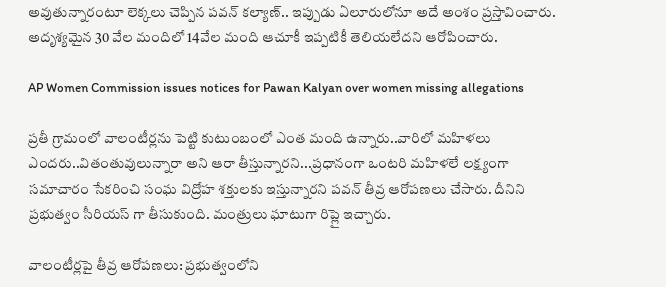అవుతున్నారంటూ లెక్కలు చెప్పిన పవన్ కల్యాణ్.. ఇప్పుడు ఏలూరులోనూ అదే అంశం ప్రస్తావించారు. అదృశ్యమైన 30 వేల మందిలో 14వేల మంది ఆచూకీ ఇప్పటికీ తెలియలేదని ఆరోపించారు.

AP Women Commission issues notices for Pawan Kalyan over women missing allegations

ప్రతీ గ్రామంలో వాలంటీర్లను పెట్టి కుటుంబంలో ఎంత మంది ఉన్నారు..వారిలో మహిళలు ఎందరు..వితంతువులున్నారా అని ఆరా తీస్తున్నారని...ప్రధానంగా ఒంటరి మహిళలే లక్ష్యంగా సమాచారం సేకరించి సంఘ విద్రోహ శక్తులకు ఇస్తున్నారని పవన్ తీవ్ర ఆరోపణలు చేసారు. దీనిని ప్రభుత్వం సీరియస్ గా తీసుకుంది. మంత్రులు ఘాటుగా రిప్లై ఇచ్చారు.

వాలంటీర్లపై తీవ్ర ఆరోపణలు: ప్రభుత్వంలోని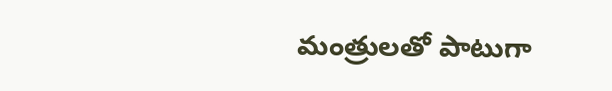మంత్రులతో పాటుగా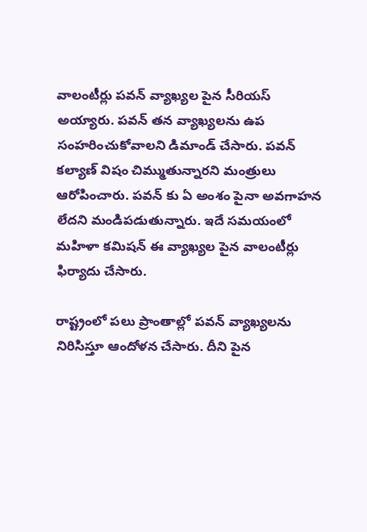వాలంటీర్లు పవన్ వ్యాఖ్యల పైన సీరియస్ అయ్యారు. పవన్ తన వ్యాఖ్యలను ఉప సంహరించుకోవాలని డిమాండ్ చేసారు. పవన్ కల్యాణ్ విషం చిమ్ముతున్నారని మంత్రులు ఆరోపించారు. పవన్ కు ఏ అంశం పైనా అవగాహన లేదని మండిపడుతున్నారు. ఇదే సమయంలో మహిళా కమిషన్ ఈ వ్యాఖ్యల పైన వాలంటీర్లు ఫిర్యాదు చేసారు.

రాష్ట్రంలో పలు ప్రాంతాల్లో పవన్ వ్యాఖ్యలను నిరిసిస్తూ ఆందోళన చేసారు. దీని పైన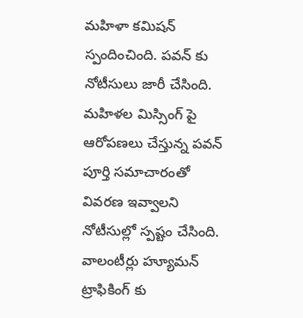మహిళా కమిషన్ స్పందించింది. పవన్ కు నోటీసులు జారీ చేసింది. మహిళల మిస్సింగ్ పై ఆరోపణలు చేస్తున్న పవన్ పూర్తి సమాచారంతో వివరణ ఇవ్వాలని నోటీసుల్లో స్పష్టం చేసింది. వాలంటీర్లు హ్యూమన్ ట్రాఫికింగ్ కు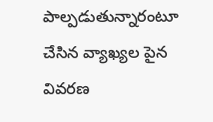పాల్పడుతున్నారంటూ చేసిన వ్యాఖ్యల పైన వివరణ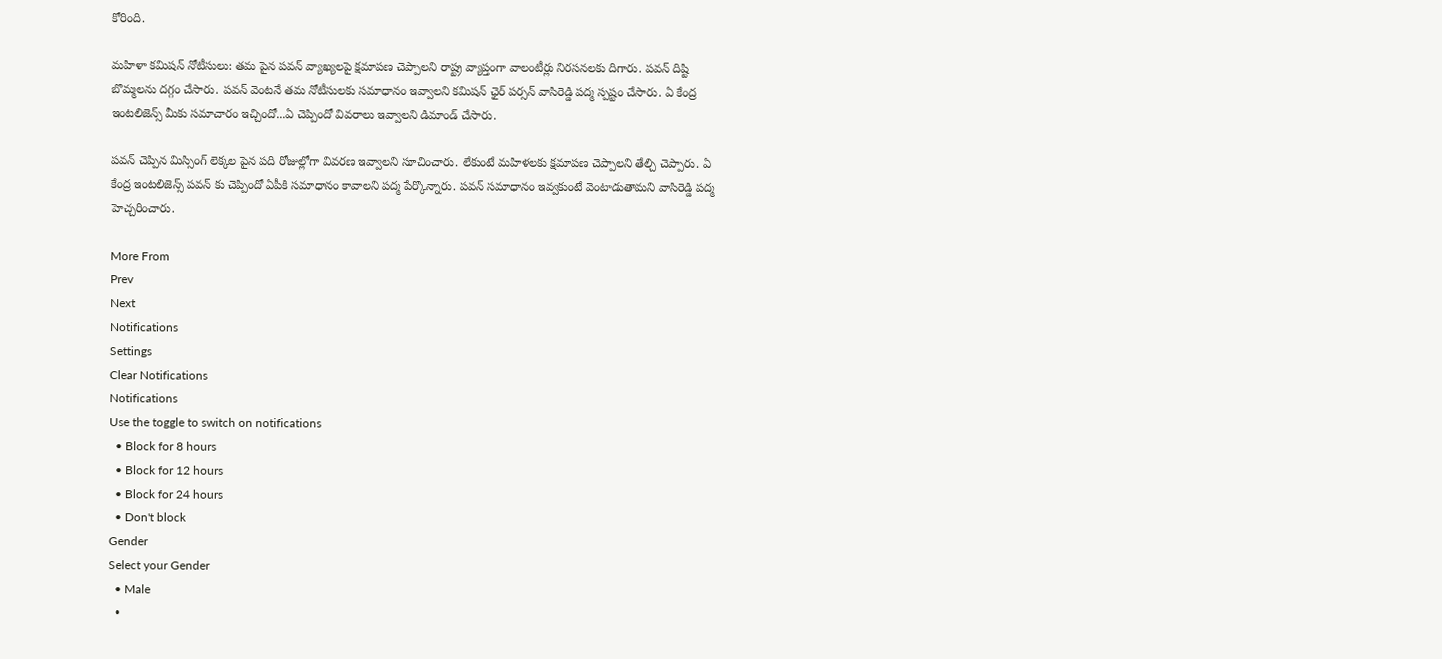కోరింది.

మహిళా కమిషన్ నోటీసులు: తమ పైన పవన్ వ్యాఖ్యలపై క్షమాపణ చెప్పాలని రాష్ట్ర వ్యాప్తంగా వాలంటీర్లు నిరసనలకు దిగారు. పవన్ దిష్టి బొమ్మలను దగ్గం చేసారు. పవన్ వెంటనే తమ నోటీసులకు సమాధానం ఇవ్వాలని కమిషన్ ఛైర్ పర్సన్ వాసిరెడ్డి పద్మ స్పష్టం చేసారు. ఏ కేంద్ర ఇంటలిజెన్స్ మీకు సమాచారం ఇచ్చిందో...ఏ చెప్పిందో వివరాలు ఇవ్వాలని డిమాండ్ చేసారు.

పవన్ చెప్పిన మిస్సింగ్ లెక్కల పైన పది రోజుల్లోగా వివరణ ఇవ్వాలని సూచించారు. లేకుంటే మహిళలకు క్షమాపణ చెప్పాలని తేల్చి చెప్పారు. ఏ కేంద్ర ఇంటలిజెన్స్ పవన్ కు చెప్పిందో ఏపీకి సమాధానం కావాలని పద్మ పేర్కొన్నారు. పవన్ సమాధానం ఇవ్వకుంటే వెంటాడుతామని వాసిరెడ్డి పద్మ హెచ్చరించారు.

More From
Prev
Next
Notifications
Settings
Clear Notifications
Notifications
Use the toggle to switch on notifications
  • Block for 8 hours
  • Block for 12 hours
  • Block for 24 hours
  • Don't block
Gender
Select your Gender
  • Male
  •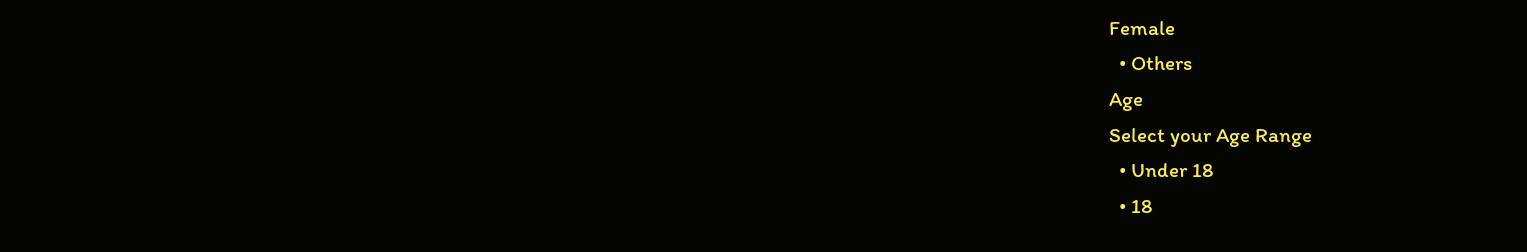Female
  • Others
Age
Select your Age Range
  • Under 18
  • 18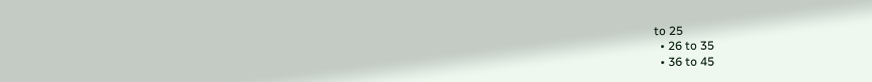to 25
  • 26 to 35
  • 36 to 45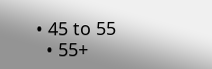• 45 to 55
  • 55+